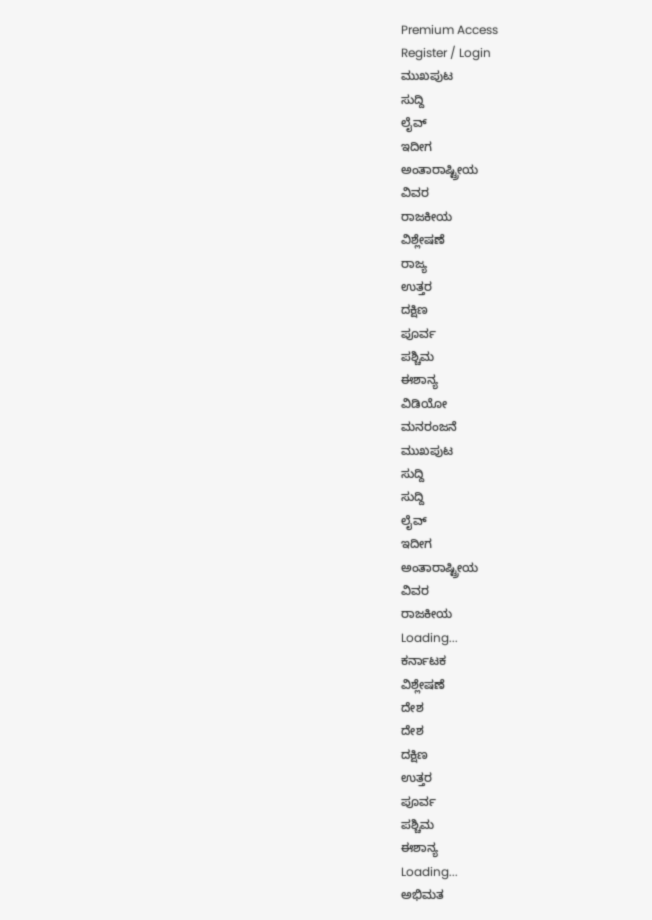Premium Access
Register / Login
ಮುಖಪುಟ
ಸುದ್ದಿ
ಲೈವ್
ಇದೀಗ
ಅಂತಾರಾಷ್ಟ್ರೀಯ
ವಿವರ
ರಾಜಕೀಯ
ವಿಶ್ಲೇಷಣೆ
ರಾಜ್ಯ
ಉತ್ತರ
ದಕ್ಷಿಣ
ಪೂರ್ವ
ಪಶ್ಚಿಮ
ಈಶಾನ್ಯ
ವಿಡಿಯೋ
ಮನರಂಜನೆ
ಮುಖಪುಟ
ಸುದ್ದಿ
ಸುದ್ದಿ
ಲೈವ್
ಇದೀಗ
ಅಂತಾರಾಷ್ಟ್ರೀಯ
ವಿವರ
ರಾಜಕೀಯ
Loading...
ಕರ್ನಾಟಕ
ವಿಶ್ಲೇಷಣೆ
ದೇಶ
ದೇಶ
ದಕ್ಷಿಣ
ಉತ್ತರ
ಪೂರ್ವ
ಪಶ್ಚಿಮ
ಈಶಾನ್ಯ
Loading...
ಅಭಿಮತ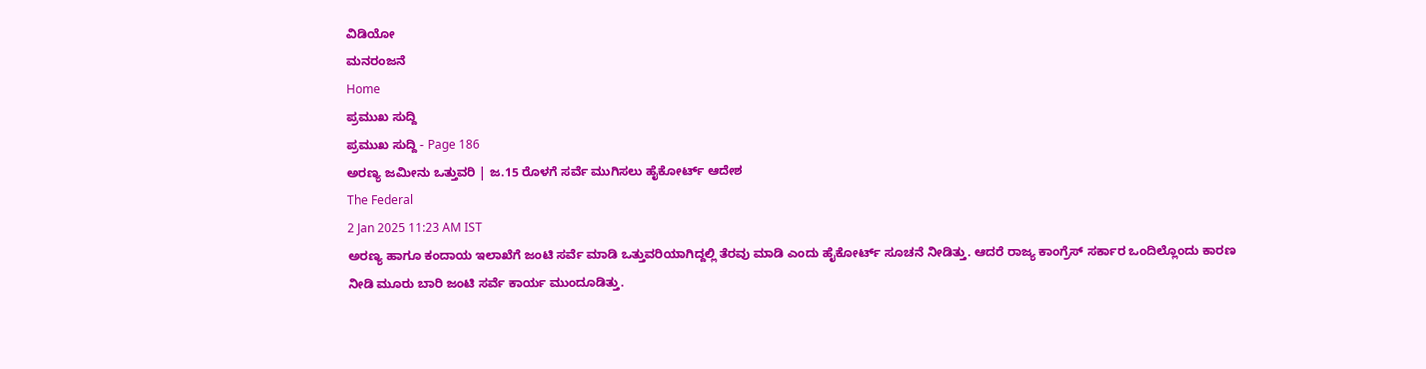ವಿಡಿಯೋ
ಮನರಂಜನೆ
Home
ಪ್ರಮುಖ ಸುದ್ದಿ
ಪ್ರಮುಖ ಸುದ್ದಿ - Page 186
ಅರಣ್ಯ ಜಮೀನು ಒತ್ತುವರಿ | ಜ.15 ರೊಳಗೆ ಸರ್ವೆ ಮುಗಿಸಲು ಹೈಕೋರ್ಟ್ ಆದೇಶ
The Federal
2 Jan 2025 11:23 AM IST
ಅರಣ್ಯ ಹಾಗೂ ಕಂದಾಯ ಇಲಾಖೆಗೆ ಜಂಟಿ ಸರ್ವೆ ಮಾಡಿ ಒತ್ತುವರಿಯಾಗಿದ್ದಲ್ಲಿ ತೆರವು ಮಾಡಿ ಎಂದು ಹೈಕೋರ್ಟ್ ಸೂಚನೆ ನೀಡಿತ್ತು. ಆದರೆ ರಾಜ್ಯ ಕಾಂಗ್ರೆಸ್ ಸರ್ಕಾರ ಒಂದಿಲ್ಲೊಂದು ಕಾರಣ ನೀಡಿ ಮೂರು ಬಾರಿ ಜಂಟಿ ಸರ್ವೆ ಕಾರ್ಯ ಮುಂದೂಡಿತ್ತು.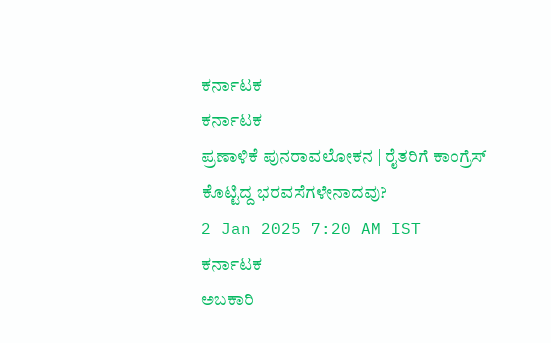ಕರ್ನಾಟಕ
ಕರ್ನಾಟಕ
ಪ್ರಣಾಳಿಕೆ ಪುನರಾವಲೋಕನ | ರೈತರಿಗೆ ಕಾಂಗ್ರೆಸ್ ಕೊಟ್ಟಿದ್ದ ಭರವಸೆಗಳೇನಾದವು?
2 Jan 2025 7:20 AM IST
ಕರ್ನಾಟಕ
ಅಬಕಾರಿ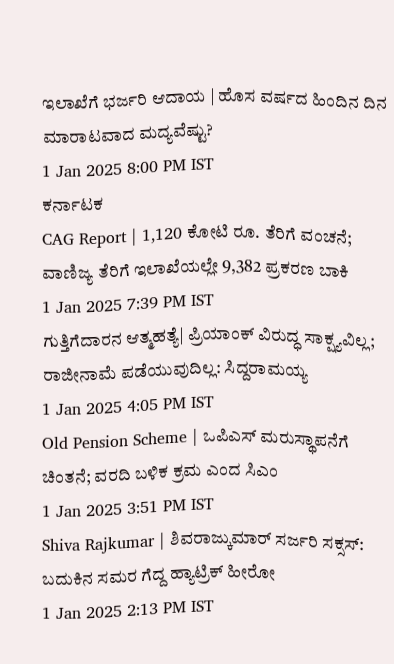ಇಲಾಖೆಗೆ ಭರ್ಜರಿ ಆದಾಯ | ಹೊಸ ವರ್ಷದ ಹಿಂದಿನ ದಿನ ಮಾರಾಟವಾದ ಮದ್ಯವೆಷ್ಟು?
1 Jan 2025 8:00 PM IST
ಕರ್ನಾಟಕ
CAG Report | 1,120 ಕೋಟಿ ರೂ. ತೆರಿಗೆ ವಂಚನೆ; ವಾಣಿಜ್ಯ ತೆರಿಗೆ ಇಲಾಖೆಯಲ್ಲೇ 9,382 ಪ್ರಕರಣ ಬಾಕಿ
1 Jan 2025 7:39 PM IST
ಗುತ್ತಿಗೆದಾರನ ಆತ್ಮಹತ್ಯೆ| ಪ್ರಿಯಾಂಕ್ ವಿರುದ್ಧ ಸಾಕ್ಷ್ಯವಿಲ್ಲ; ರಾಜೀನಾಮೆ ಪಡೆಯುವುದಿಲ್ಲ: ಸಿದ್ದರಾಮಯ್ಯ
1 Jan 2025 4:05 PM IST
Old Pension Scheme | ಒಪಿಎಸ್ ಮರುಸ್ಥಾಪನೆಗೆ ಚಿಂತನೆ; ವರದಿ ಬಳಿಕ ಕ್ರಮ ಎಂದ ಸಿಎಂ
1 Jan 2025 3:51 PM IST
Shiva Rajkumar | ಶಿವರಾಜ್ಕುಮಾರ್ ಸರ್ಜರಿ ಸಕ್ಸಸ್: ಬದುಕಿನ ಸಮರ ಗೆದ್ದ ಹ್ಯಾಟ್ರಿಕ್ ಹೀರೋ
1 Jan 2025 2:13 PM IST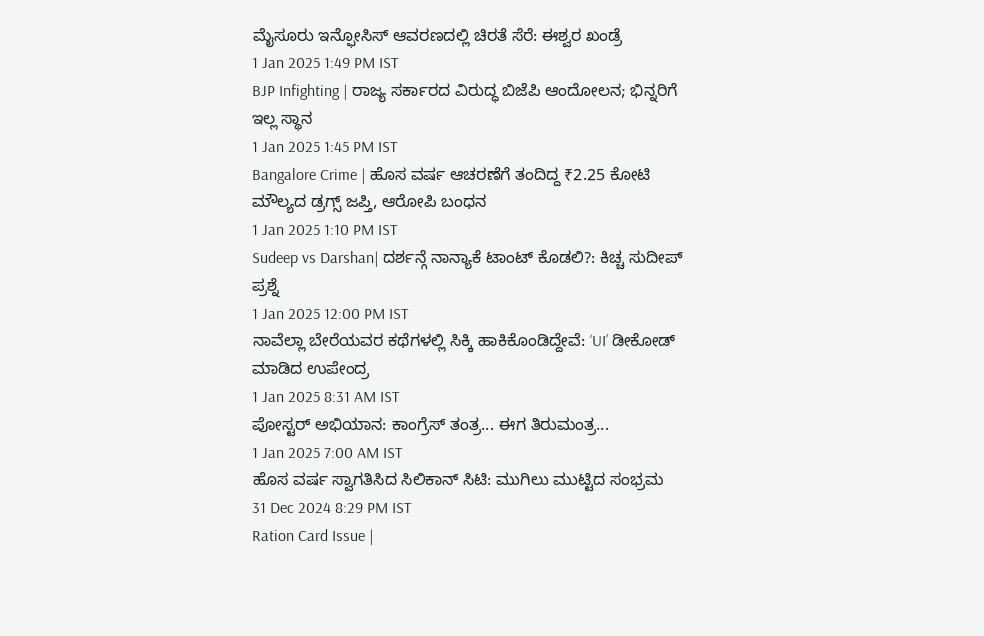ಮೈಸೂರು ಇನ್ಫೋಸಿಸ್ ಆವರಣದಲ್ಲಿ ಚಿರತೆ ಸೆರೆ: ಈಶ್ವರ ಖಂಡ್ರೆ
1 Jan 2025 1:49 PM IST
BJP Infighting | ರಾಜ್ಯ ಸರ್ಕಾರದ ವಿರುದ್ಧ ಬಿಜೆಪಿ ಆಂದೋಲನ; ಭಿನ್ನರಿಗೆ ಇಲ್ಲ ಸ್ಥಾನ
1 Jan 2025 1:45 PM IST
Bangalore Crime | ಹೊಸ ವರ್ಷ ಆಚರಣೆಗೆ ತಂದಿದ್ದ ₹2.25 ಕೋಟಿ ಮೌಲ್ಯದ ಡ್ರಗ್ಸ್ ಜಪ್ತಿ, ಆರೋಪಿ ಬಂಧನ
1 Jan 2025 1:10 PM IST
Sudeep vs Darshan| ದರ್ಶನ್ಗೆ ನಾನ್ಯಾಕೆ ಟಾಂಟ್ ಕೊಡಲಿ?: ಕಿಚ್ಚ ಸುದೀಪ್ ಪ್ರಶ್ನೆ
1 Jan 2025 12:00 PM IST
ನಾವೆಲ್ಲಾ ಬೇರೆಯವರ ಕಥೆಗಳಲ್ಲಿ ಸಿಕ್ಕಿ ಹಾಕಿಕೊಂಡಿದ್ದೇವೆ: ‘UI’ ಡೀಕೋಡ್ ಮಾಡಿದ ಉಪೇಂದ್ರ
1 Jan 2025 8:31 AM IST
ಪೋಸ್ಟರ್ ಅಭಿಯಾನ: ಕಾಂಗ್ರೆಸ್ ತಂತ್ರ... ಈಗ ತಿರುಮಂತ್ರ...
1 Jan 2025 7:00 AM IST
ಹೊಸ ವರ್ಷ ಸ್ವಾಗತಿಸಿದ ಸಿಲಿಕಾನ್ ಸಿಟಿ: ಮುಗಿಲು ಮುಟ್ಟಿದ ಸಂಭ್ರಮ
31 Dec 2024 8:29 PM IST
Ration Card Issue |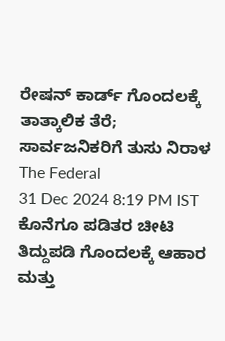ರೇಷನ್ ಕಾರ್ಡ್ ಗೊಂದಲಕ್ಕೆ ತಾತ್ಕಾಲಿಕ ತೆರೆ; ಸಾರ್ವಜನಿಕರಿಗೆ ತುಸು ನಿರಾಳ
The Federal
31 Dec 2024 8:19 PM IST
ಕೊನೆಗೂ ಪಡಿತರ ಚೀಟಿ ತಿದ್ದುಪಡಿ ಗೊಂದಲಕ್ಕೆ ಆಹಾರ ಮತ್ತು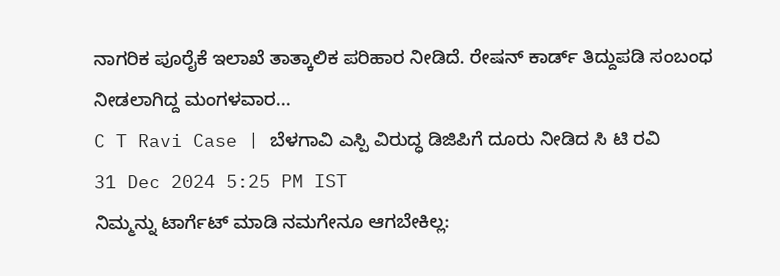ನಾಗರಿಕ ಪೂರೈಕೆ ಇಲಾಖೆ ತಾತ್ಕಾಲಿಕ ಪರಿಹಾರ ನೀಡಿದೆ. ರೇಷನ್ ಕಾರ್ಡ್ ತಿದ್ದುಪಡಿ ಸಂಬಂಧ ನೀಡಲಾಗಿದ್ದ ಮಂಗಳವಾರ...
C T Ravi Case | ಬೆಳಗಾವಿ ಎಸ್ಪಿ ವಿರುದ್ಧ ಡಿಜಿಪಿಗೆ ದೂರು ನೀಡಿದ ಸಿ ಟಿ ರವಿ
31 Dec 2024 5:25 PM IST
ನಿಮ್ಮನ್ನು ಟಾರ್ಗೆಟ್ ಮಾಡಿ ನಮಗೇನೂ ಆಗಬೇಕಿಲ್ಲ: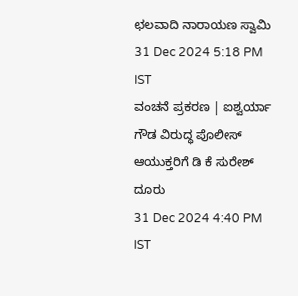ಛಲವಾದಿ ನಾರಾಯಣ ಸ್ವಾಮಿ
31 Dec 2024 5:18 PM IST
ವಂಚನೆ ಪ್ರಕರಣ | ಐಶ್ವರ್ಯಾ ಗೌಡ ವಿರುದ್ಧ ಪೊಲೀಸ್ ಆಯುಕ್ತರಿಗೆ ಡಿ ಕೆ ಸುರೇಶ್ ದೂರು
31 Dec 2024 4:40 PM IST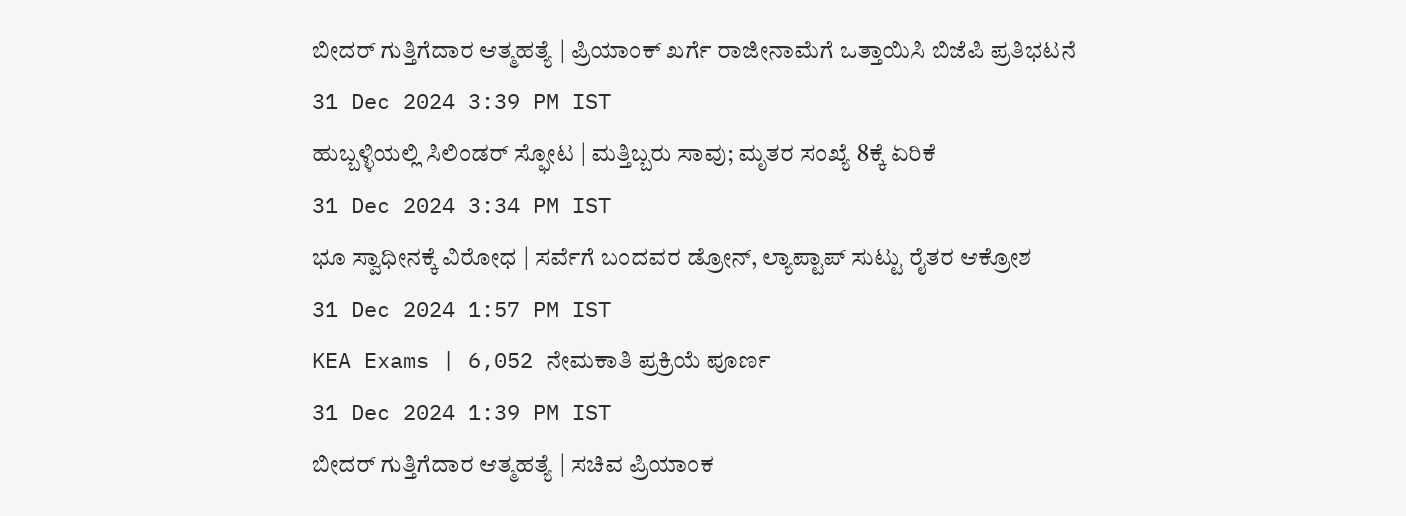ಬೀದರ್ ಗುತ್ತಿಗೆದಾರ ಆತ್ಮಹತ್ಯೆ | ಪ್ರಿಯಾಂಕ್ ಖರ್ಗೆ ರಾಜೀನಾಮೆಗೆ ಒತ್ತಾಯಿಸಿ ಬಿಜೆಪಿ ಪ್ರತಿಭಟನೆ
31 Dec 2024 3:39 PM IST
ಹುಬ್ಬಳ್ಳಿಯಲ್ಲಿ ಸಿಲಿಂಡರ್ ಸ್ಫೋಟ | ಮತ್ತಿಬ್ಬರು ಸಾವು; ಮೃತರ ಸಂಖ್ಯೆ 8ಕ್ಕೆ ಏರಿಕೆ
31 Dec 2024 3:34 PM IST
ಭೂ ಸ್ವಾಧೀನಕ್ಕೆ ವಿರೋಧ | ಸರ್ವೆಗೆ ಬಂದವರ ಡ್ರೋನ್, ಲ್ಯಾಪ್ಟಾಪ್ ಸುಟ್ಟು ರೈತರ ಆಕ್ರೋಶ
31 Dec 2024 1:57 PM IST
KEA Exams | 6,052 ನೇಮಕಾತಿ ಪ್ರಕ್ರಿಯೆ ಪೂರ್ಣ
31 Dec 2024 1:39 PM IST
ಬೀದರ್ ಗುತ್ತಿಗೆದಾರ ಆತ್ಮಹತ್ಯೆ | ಸಚಿವ ಪ್ರಿಯಾಂಕ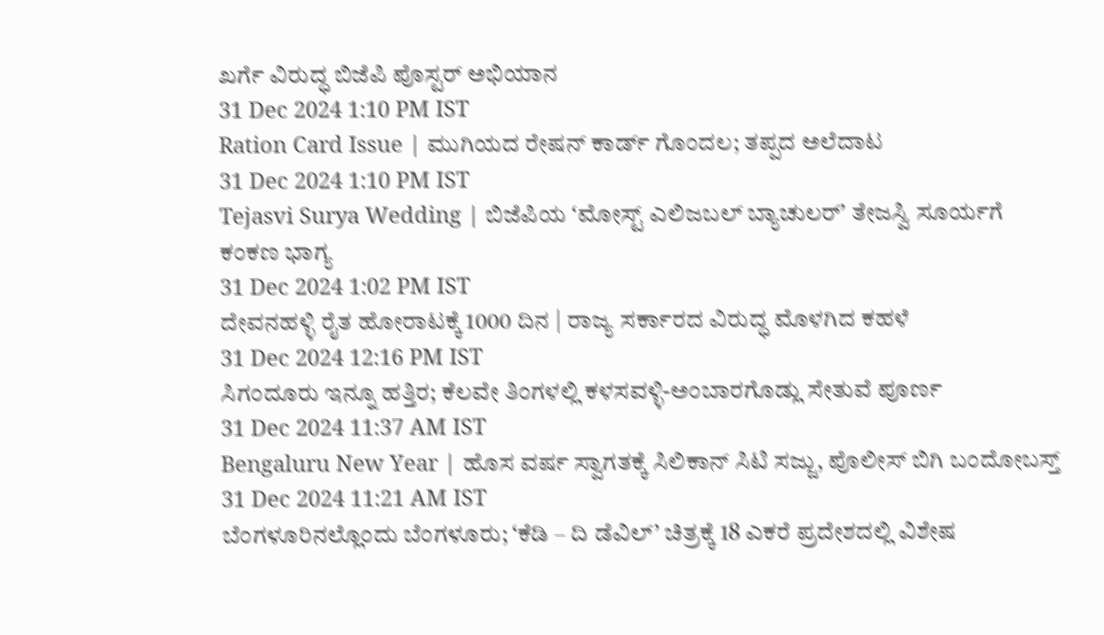ಖರ್ಗೆ ವಿರುದ್ಧ ಬಿಜೆಪಿ ಪೊಸ್ಟರ್ ಅಭಿಯಾನ
31 Dec 2024 1:10 PM IST
Ration Card Issue | ಮುಗಿಯದ ರೇಷನ್ ಕಾರ್ಡ್ ಗೊಂದಲ; ತಪ್ಪದ ಅಲೆದಾಟ
31 Dec 2024 1:10 PM IST
Tejasvi Surya Wedding | ಬಿಜೆಪಿಯ ʻಮೋಸ್ಟ್ ಎಲಿಜಬಲ್ ಬ್ಯಾಚುಲರ್ʼ ತೇಜಸ್ವಿ ಸೂರ್ಯಗೆ ಕಂಕಣ ಭಾಗ್ಯ
31 Dec 2024 1:02 PM IST
ದೇವನಹಳ್ಳಿ ರೈತ ಹೋರಾಟಕ್ಕೆ 1000 ದಿನ | ರಾಜ್ಯ ಸರ್ಕಾರದ ವಿರುದ್ಧ ಮೊಳಗಿದ ಕಹಳೆ
31 Dec 2024 12:16 PM IST
ಸಿಗಂದೂರು ಇನ್ನೂ ಹತ್ತಿರ; ಕೆಲವೇ ತಿಂಗಳಲ್ಲಿ ಕಳಸವಳ್ಳಿ-ಅಂಬಾರಗೊಡ್ಲು ಸೇತುವೆ ಪೂರ್ಣ
31 Dec 2024 11:37 AM IST
Bengaluru New Year | ಹೊಸ ವರ್ಷ ಸ್ವಾಗತಕ್ಕೆ ಸಿಲಿಕಾನ್ ಸಿಟಿ ಸಜ್ಜು, ಪೊಲೀಸ್ ಬಿಗಿ ಬಂದೋಬಸ್ತ್
31 Dec 2024 11:21 AM IST
ಬೆಂಗಳೂರಿನಲ್ಲೊಂದು ಬೆಂಗಳೂರು; ‘ಕೆಡಿ – ದಿ ಡೆವಿಲ್’ ಚಿತ್ರಕ್ಕೆ 18 ಎಕರೆ ಪ್ರದೇಶದಲ್ಲಿ ವಿಶೇಷ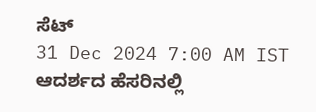ಸೆಟ್
31 Dec 2024 7:00 AM IST
ಆದರ್ಶದ ಹೆಸರಿನಲ್ಲಿ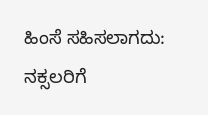ಹಿಂಸೆ ಸಹಿಸಲಾಗದು: ನಕ್ಸಲರಿಗೆ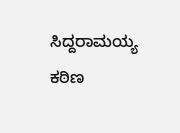ಸಿದ್ದರಾಮಯ್ಯ ಕಠಿಣ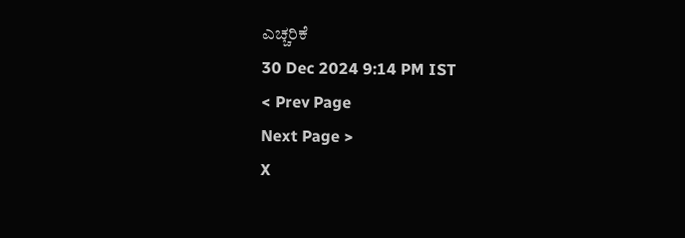ಎಚ್ಚರಿಕೆ
30 Dec 2024 9:14 PM IST
< Prev Page
Next Page >
X